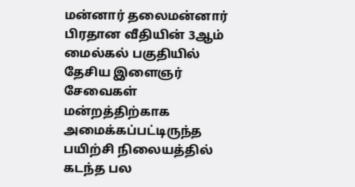மன்னார் தலைமன்னார் பிரதான வீதியின் 3ஆம் மைல்கல் பகுதியில் தேசிய இளைஞர் சேவைகள் மன்றத்திற்காக அமைக்கப்பட்டிருந்த பயிற்சி நிலையத்தில் கடந்த பல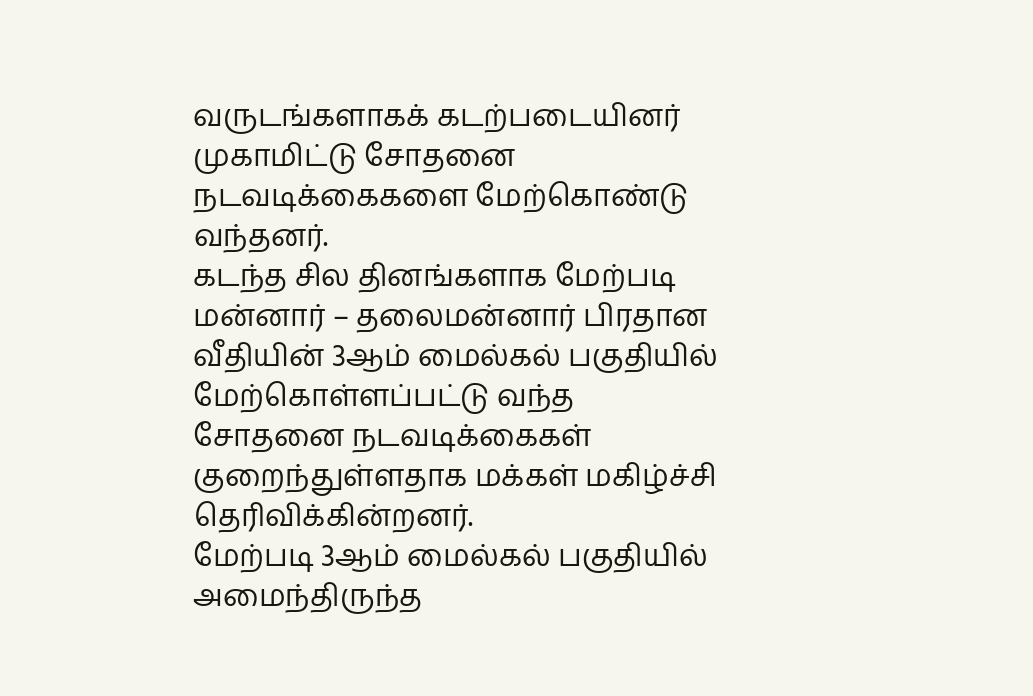வருடங்களாகக் கடற்படையினர் முகாமிட்டு சோதனை நடவடிக்கைகளை மேற்கொண்டு வந்தனர்.
கடந்த சில தினங்களாக மேற்படி மன்னார் – தலைமன்னார் பிரதான வீதியின் 3ஆம் மைல்கல் பகுதியில் மேற்கொள்ளப்பட்டு வந்த சோதனை நடவடிக்கைகள் குறைந்துள்ளதாக மக்கள் மகிழ்ச்சி தெரிவிக்கின்றனர்.
மேற்படி 3ஆம் மைல்கல் பகுதியில் அமைந்திருந்த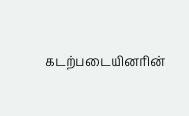கடற்படையினரின்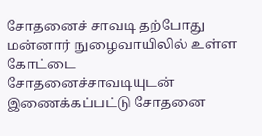சோதனைச் சாவடி தற்போது மன்னார் நுழைவாயிலில் உள்ள கோட்டை சோதனைச்சாவடியுடன் இணைக்கப்பட்டு சோதனை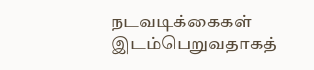நடவடிக்கைகள் இடம்பெறுவதாகத்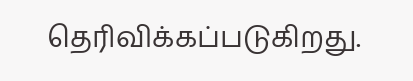தெரிவிக்கப்படுகிறது.